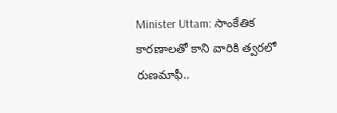Minister Uttam: సాంకేతిక కారణాలతో కాని వారికి త్వరలో రుణమాఫీ..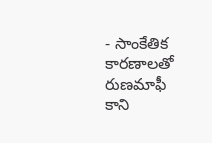- సాంకేతిక కారణాలతో రుణమాఫీ కాని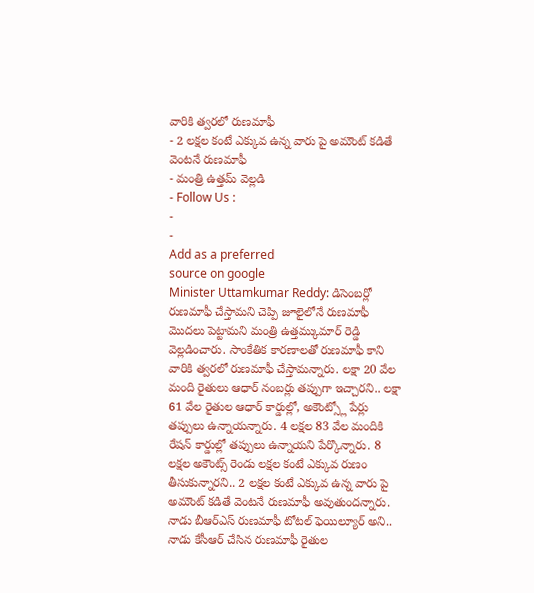వారికి త్వరలో రుణమాఫీ
- 2 లక్షల కంటే ఎక్కువ ఉన్న వారు పై అమౌంట్ కడితే వెంటనే రుణమాఫీ
- మంత్రి ఉత్తమ్ వెల్లడి
- Follow Us :
-
-
Add as a preferred
source on google
Minister Uttamkumar Reddy: డిసెంబర్లో రుణమాఫీ చేస్తామని చెప్పి జూలైలోనే రుణమాఫీ మొదలు పెట్టామని మంత్రి ఉత్తమ్కుమార్ రెడ్డి వెల్లడించారు. సాంకేతిక కారణాలతో రుణమాఫీ కాని వారికి త్వరలో రుణమాఫీ చేస్తామన్నారు. లక్షా 20 వేల మంది రైతులు ఆధార్ నంబర్లు తప్పుగా ఇచ్చారని.. లక్షా 61 వేల రైతుల ఆధార్ కార్డుల్లో, అకౌంట్స్లో పేర్లు తప్పులు ఉన్నాయన్నారు. 4 లక్షల 83 వేల మందికి రేషన్ కార్డుల్లో తప్పులు ఉన్నాయని పేర్కొన్నారు. 8 లక్షల అకౌంట్స్ రెండు లక్షల కంటే ఎక్కువ రుణం తీసుకున్నారని.. 2 లక్షల కంటే ఎక్కువ ఉన్న వారు పై అమౌంట్ కడితే వెంటనే రుణమాఫీ అవుతుందన్నారు. నాడు బీఆర్ఎస్ రుణమాఫీ టోటల్ ఫెయిల్యూర్ అని.. నాడు కేసీఆర్ చేసిన రుణమాఫీ రైతుల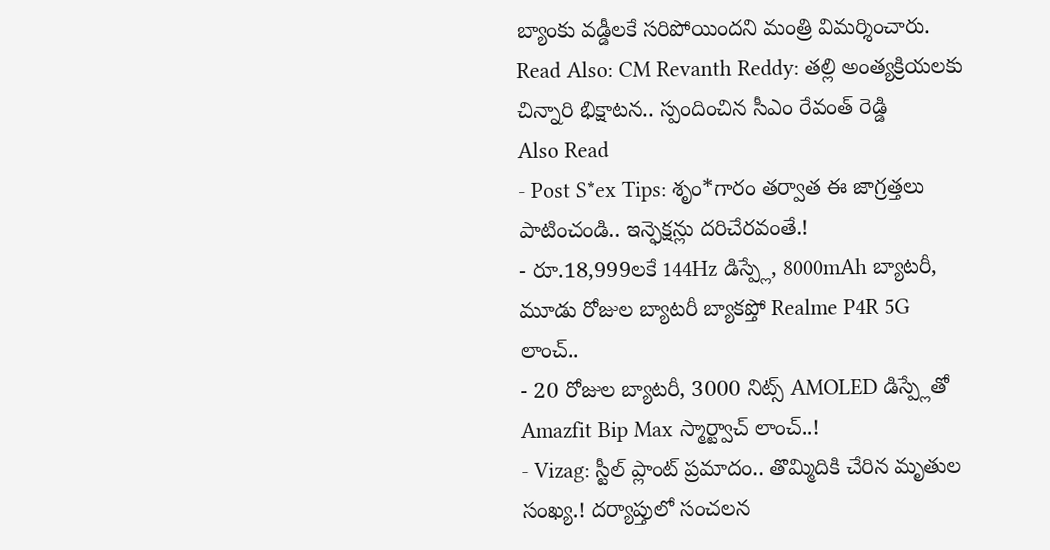బ్యాంకు వడ్డీలకే సరిపోయిందని మంత్రి విమర్శించారు.
Read Also: CM Revanth Reddy: తల్లి అంత్యక్రియలకు చిన్నారి భిక్షాటన.. స్పందించిన సీఎం రేవంత్ రెడ్డి
Also Read
- Post S*ex Tips: శృం*గారం తర్వాత ఈ జాగ్రత్తలు పాటించండి.. ఇన్ఫెక్షన్లు దరిచేరవంతే.!
- రూ.18,999లకే 144Hz డిస్ప్లే, 8000mAh బ్యాటరీ, మూడు రోజుల బ్యాటరీ బ్యాకప్తో Realme P4R 5G లాంచ్..
- 20 రోజుల బ్యాటరీ, 3000 నిట్స్ AMOLED డిస్ప్లేతో Amazfit Bip Max స్మార్ట్వాచ్ లాంచ్..!
- Vizag: స్టీల్ ప్లాంట్ ప్రమాదం.. తొమ్మిదికి చేరిన మృతుల సంఖ్య.! దర్యాప్తులో సంచలన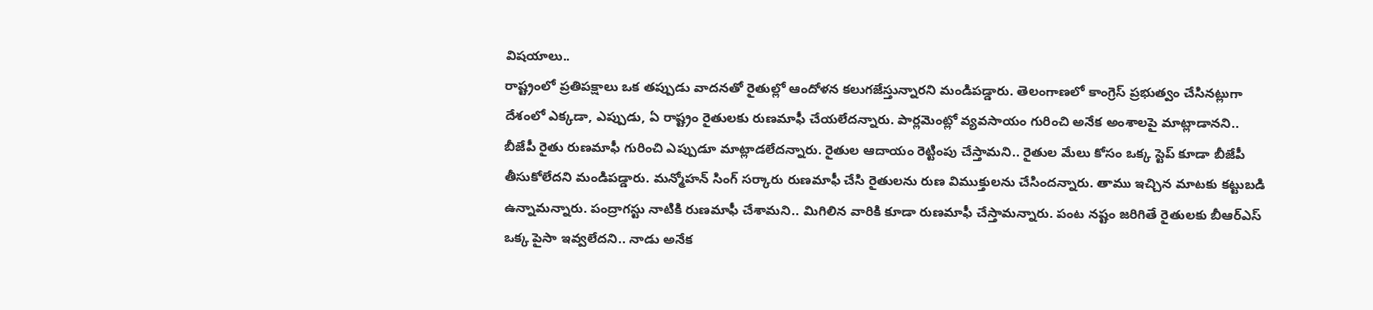విషయాలు..
రాష్ట్రంలో ప్రతిపక్షాలు ఒక తప్పుడు వాదనతో రైతుల్లో ఆందోళన కలుగజేస్తున్నారని మండిపడ్డారు. తెలంగాణలో కాంగ్రెస్ ప్రభుత్వం చేసినట్లుగా దేశంలో ఎక్కడా, ఎప్పుడు, ఏ రాష్ట్రం రైతులకు రుణమాఫీ చేయలేదన్నారు. పార్లమెంట్లో వ్యవసాయం గురించి అనేక అంశాలపై మాట్లాడానని.. బీజేపీ రైతు రుణమాఫీ గురించి ఎప్పుడూ మాట్లాడలేదన్నారు. రైతుల ఆదాయం రెట్టింపు చేస్తామని.. రైతుల మేలు కోసం ఒక్క స్టెప్ కూడా బీజేపీ తీసుకోలేదని మండిపడ్డారు. మన్మోహన్ సింగ్ సర్కారు రుణమాఫీ చేసి రైతులను రుణ విముక్తులను చేసిందన్నారు. తాము ఇచ్చిన మాటకు కట్టుబడి ఉన్నామన్నారు. పంద్రాగస్టు నాటికి రుణమాఫీ చేశామని.. మిగిలిన వారికి కూడా రుణమాఫీ చేస్తామన్నారు. పంట నష్టం జరిగితే రైతులకు బీఆర్ఎస్ ఒక్క పైసా ఇవ్వలేదని.. నాడు అనేక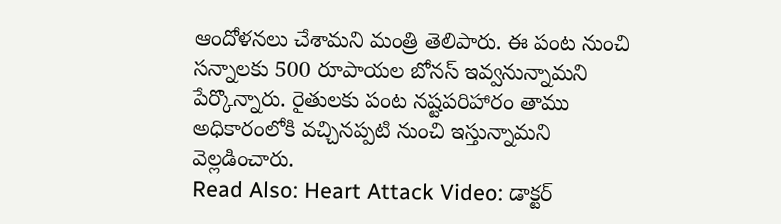ఆందోళనలు చేశామని మంత్రి తెలిపారు. ఈ పంట నుంచి సన్నాలకు 500 రూపాయల బోనస్ ఇవ్వనున్నామని పేర్కొన్నారు. రైతులకు పంట నష్టపరిహారం తాము అధికారంలోకి వచ్చినప్పటి నుంచి ఇస్తున్నామని వెల్లడించారు.
Read Also: Heart Attack Video: డాక్టర్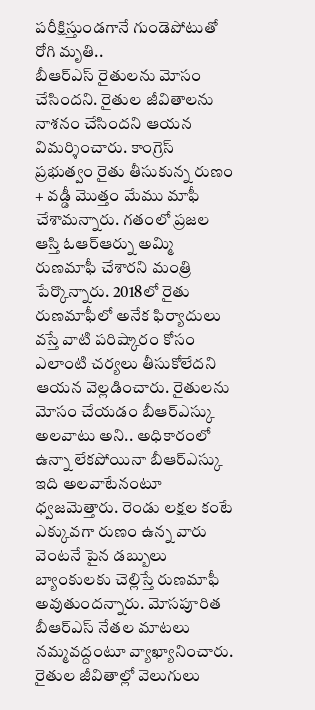పరీక్షిస్తుండగానే గుండెపోటుతో రోగి మృతి..
బీఆర్ఎస్ రైతులను మోసం చేసిందని. రైతుల జీవితాలను నాశనం చేసిందని ఆయన విమర్శించారు. కాంగ్రెస్ ప్రభుత్వం రైతు తీసుకున్న రుణం + వడ్డీ మొత్తం మేము మాఫీ చేశామన్నారు. గతంలో ప్రజల ఆస్తి ఓఆర్ఆర్ను అమ్మి రుణమాఫీ చేశారని మంత్రి పేర్కొన్నారు. 2018లో రైతు రుణమాఫీలో అనేక ఫిర్యాదులు వస్తే వాటి పరిష్కారం కోసం ఎలాంటి చర్యలు తీసుకోలేదని ఆయన వెల్లడించారు. రైతులను మోసం చేయడం బీఆర్ఎస్కు అలవాటు అని.. అధికారంలో ఉన్నా లేకపోయినా బీఆర్ఎస్కు ఇది అలవాటేనంటూ ధ్వజమెత్తారు. రెండు లక్షల కంటే ఎక్కువగా రుణం ఉన్న వారు వెంటనే పైన డబ్బులు బ్యాంకులకు చెల్లిస్తే రుణమాఫీ అవుతుందన్నారు. మోసపూరిత బీఆర్ఎస్ నేతల మాటలు నమ్మవద్దంటూ వ్యాఖ్యానించారు. రైతుల జీవితాల్లో వెలుగులు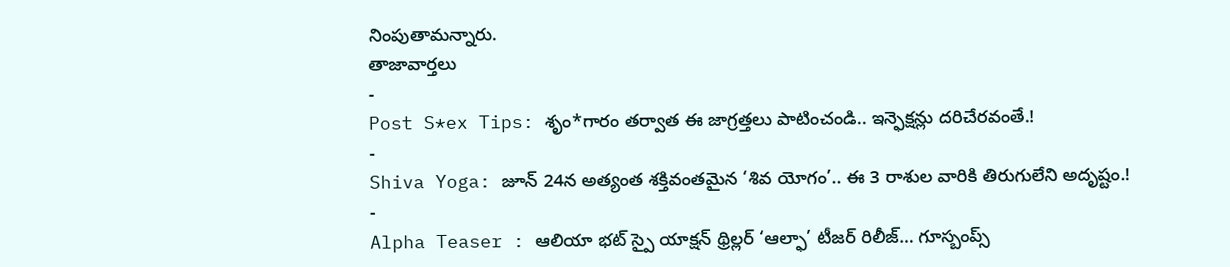నింపుతామన్నారు.
తాజావార్తలు
-
Post S*ex Tips: శృం*గారం తర్వాత ఈ జాగ్రత్తలు పాటించండి.. ఇన్ఫెక్షన్లు దరిచేరవంతే.!
-
Shiva Yoga: జూన్ 24న అత్యంత శక్తివంతమైన ‘శివ యోగం’.. ఈ 3 రాశుల వారికి తిరుగులేని అదృష్టం.!
-
Alpha Teaser : ఆలియా భట్ స్పై యాక్షన్ థ్రిల్లర్ ‘ఆల్ఫా’ టీజర్ రిలీజ్… గూస్బంప్స్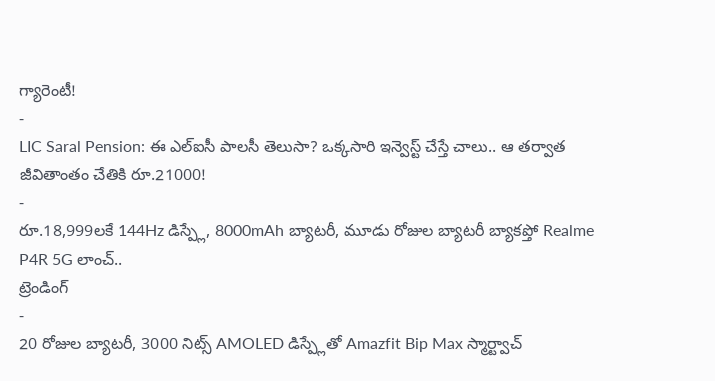గ్యారెంటీ!
-
LIC Saral Pension: ఈ ఎల్ఐసీ పాలసీ తెలుసా? ఒక్కసారి ఇన్వెస్ట్ చేస్తే చాలు.. ఆ తర్వాత జీవితాంతం చేతికి రూ.21000!
-
రూ.18,999లకే 144Hz డిస్ప్లే, 8000mAh బ్యాటరీ, మూడు రోజుల బ్యాటరీ బ్యాకప్తో Realme P4R 5G లాంచ్..
ట్రెండింగ్
-
20 రోజుల బ్యాటరీ, 3000 నిట్స్ AMOLED డిస్ప్లేతో Amazfit Bip Max స్మార్ట్వాచ్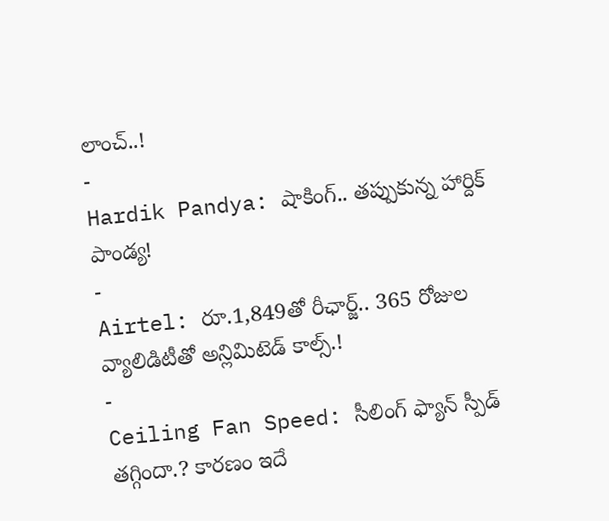లాంచ్..!
-
Hardik Pandya: షాకింగ్.. తప్పుకున్న హార్దిక్ పాండ్య!
-
Airtel: రూ.1,849తో రీఛార్జ్.. 365 రోజుల వ్యాలిడిటీతో అన్లిమిటెడ్ కాల్స్.!
-
Ceiling Fan Speed: సీలింగ్ ఫ్యాన్ స్పీడ్ తగ్గిందా.? కారణం ఇదే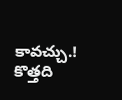కావచ్చు.! కొత్తది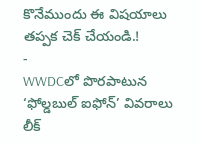కొనేముందు ఈ విషయాలు తప్పక చెక్ చేయండి.!
-
WWDCలో పొరపాటున ‘ఫోల్డబుల్ ఐఫోన్’ వివరాలు లీక్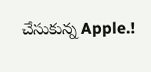చేసుకున్న Apple.!